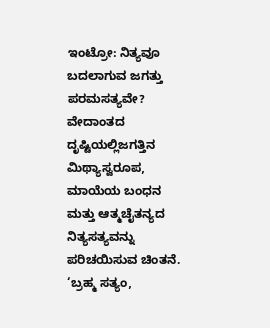ಇಂಟ್ರೋ: ನಿತ್ಯವೂ ಬದಲಾಗುವ ಜಗತ್ತು ಪರಮಸತ್ಯವೇ? ವೇದಾಂತದ ದೃಷ್ಟಿಯಲ್ಲಿಜಗತ್ತಿನ ಮಿಥ್ಯಾಸ್ವರೂಪ, ಮಾಯೆಯ ಬಂಧನ ಮತ್ತು ಆತ್ಮಚೈತನ್ಯದ ನಿತ್ಯಸತ್ಯವನ್ನು ಪರಿಚಯಿಸುವ ಚಿಂತನೆ. ‘ಬ್ರಹ್ಮ ಸತ್ಯಂ,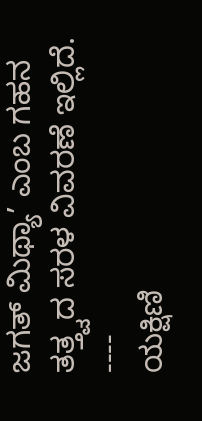ಜಗತ್ ಮಿಥ್ಯಾ’ ಎಂಬ ಗಹನ ತತ್ತ್ವದ ಸರಳ ವಿವರಣೆ ಇಲ್ಲಿದೆ.
----
ಯಕ್ಷಿಣಿ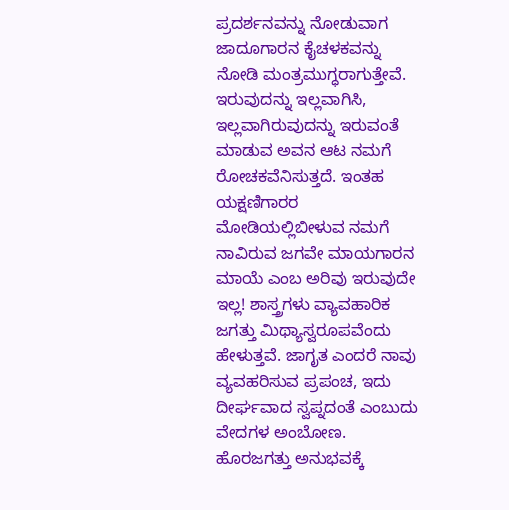ಪ್ರದರ್ಶನವನ್ನು ನೋಡುವಾಗ ಜಾದೂಗಾರನ ಕೈಚಳಕವನ್ನು ನೋಡಿ ಮಂತ್ರಮುಗ್ಧರಾಗುತ್ತೇವೆ. ಇರುವುದನ್ನು ಇಲ್ಲವಾಗಿಸಿ, ಇಲ್ಲವಾಗಿರುವುದನ್ನು ಇರುವಂತೆ ಮಾಡುವ ಅವನ ಆಟ ನಮಗೆ ರೋಚಕವೆನಿಸುತ್ತದೆ. ಇಂತಹ ಯಕ್ಷಣಿಗಾರರ ಮೋಡಿಯಲ್ಲಿಬೀಳುವ ನಮಗೆ ನಾವಿರುವ ಜಗವೇ ಮಾಯಗಾರನ ಮಾಯೆ ಎಂಬ ಅರಿವು ಇರುವುದೇ ಇಲ್ಲ! ಶಾಸ್ತ್ರಗಳು ವ್ಯಾವಹಾರಿಕ ಜಗತ್ತು ಮಿಥ್ಯಾಸ್ವರೂಪವೆಂದು ಹೇಳುತ್ತವೆ. ಜಾಗೃತ ಎಂದರೆ ನಾವು ವ್ಯವಹರಿಸುವ ಪ್ರಪಂಚ, ಇದು ದೀರ್ಘವಾದ ಸ್ವಪ್ನದಂತೆ ಎಂಬುದು ವೇದಗಳ ಅಂಬೋಣ. ಹೊರಜಗತ್ತು ಅನುಭವಕ್ಕೆ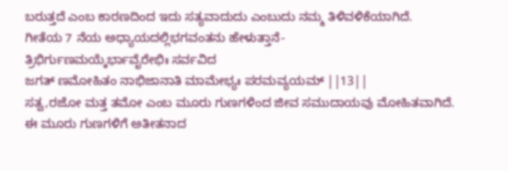ಬರುತ್ತದೆ ಎಂಬ ಕಾರಣದಿಂದ ಇದು ಸತ್ಯವಾದುದು ಎಂಬುದು ನಮ್ಮ ತಿಳಿವಳಿಕೆಯಾಗಿದೆ.
ಗೀತೆಯ 7 ನೆಯ ಅಧ್ಯಾಯದಲ್ಲಿಭಗವಂತನು ಹೇಳುತ್ತಾನೆ-
ತ್ರಿಭಿರ್ಗುಣಮಯ್ಕೆರ್ಭಾವೈರೇಭಿಃ ಸರ್ವವಿದ
ಜಗತ್ ಣಮೋಹಿತಂ ನಾಭಿಜಾನಾತಿ ಮಾಮೇಭ್ಯಃ ಪರಮವ್ಯಯಮ್ ||13||
ಸತ್ವ,ರಜೋ ಮತ್ತ ತಮೋ ಎಂಬ ಮೂರು ಗುಣಗಳಿಂದ ಜೀವ ಸಮುದಾಯವು ಮೋಹಿತವಾಗಿದೆ. ಈ ಮೂರು ಗುಣಗಳಿಗೆ ಅತೀತನಾದ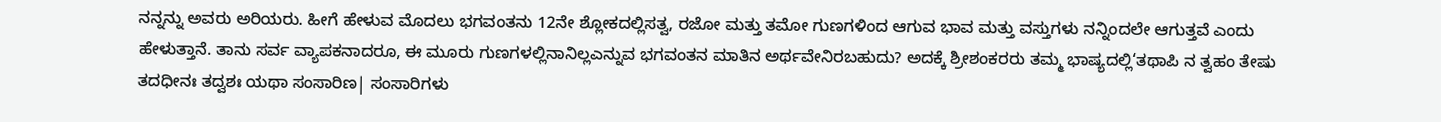ನನ್ನನ್ನು ಅವರು ಅರಿಯರು. ಹೀಗೆ ಹೇಳುವ ಮೊದಲು ಭಗವಂತನು 12ನೇ ಶ್ಲೋಕದಲ್ಲಿಸತ್ವ, ರಜೋ ಮತ್ತು ತಮೋ ಗುಣಗಳಿಂದ ಆಗುವ ಭಾವ ಮತ್ತು ವಸ್ತುಗಳು ನನ್ನಿಂದಲೇ ಆಗುತ್ತವೆ ಎಂದು ಹೇಳುತ್ತಾನೆ. ತಾನು ಸರ್ವ ವ್ಯಾಪಕನಾದರೂ, ಈ ಮೂರು ಗುಣಗಳಲ್ಲಿನಾನಿಲ್ಲಎನ್ನುವ ಭಗವಂತನ ಮಾತಿನ ಅರ್ಥವೇನಿರಬಹುದು? ಅದಕ್ಕೆ ಶ್ರೀಶಂಕರರು ತಮ್ಮ ಭಾಷ್ಯದಲ್ಲಿ‘ತಥಾಪಿ ನ ತ್ವಹಂ ತೇಷು ತದಧೀನಃ ತದ್ವಶಃ ಯಥಾ ಸಂಸಾರಿಣ| ಸಂಸಾರಿಗಳು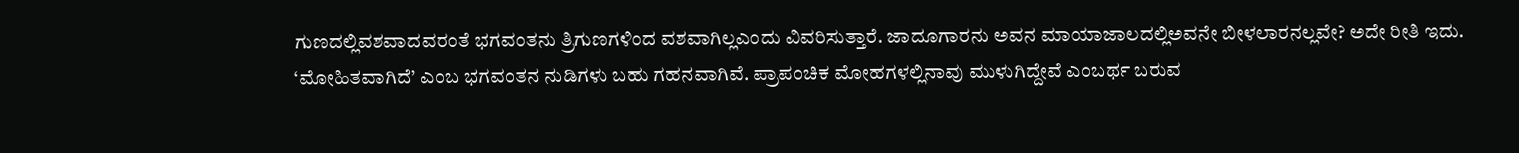ಗುಣದಲ್ಲಿವಶವಾದವರಂತೆ ಭಗವಂತನು ತ್ರಿಗುಣಗಳಿಂದ ವಶವಾಗಿಲ್ಲಎಂದು ವಿವರಿಸುತ್ತಾರೆ. ಜಾದೂಗಾರನು ಅವನ ಮಾಯಾಜಾಲದಲ್ಲಿಅವನೇ ಬೀಳಲಾರನಲ್ಲವೇ? ಅದೇ ರೀತಿ ಇದು.
‘ಮೋಹಿತವಾಗಿದೆ’ ಎಂಬ ಭಗವಂತನ ನುಡಿಗಳು ಬಹು ಗಹನವಾಗಿವೆ. ಪ್ರಾಪಂಚಿಕ ಮೋಹಗಳಲ್ಲಿನಾವು ಮುಳುಗಿದ್ದೇವೆ ಎಂಬರ್ಥ ಬರುವ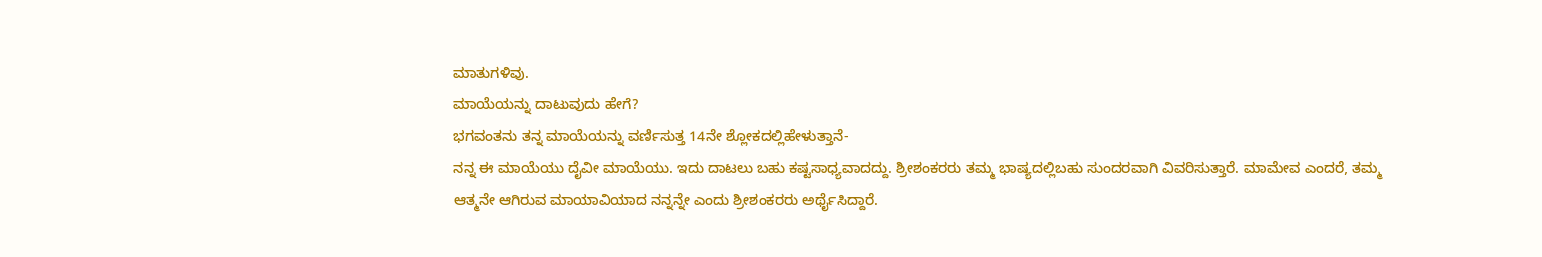ಮಾತುಗಳಿವು.
ಮಾಯೆಯನ್ನು ದಾಟುವುದು ಹೇಗೆ?
ಭಗವಂತನು ತನ್ನ ಮಾಯೆಯನ್ನು ವರ್ಣಿಸುತ್ತ 14ನೇ ಶ್ಲೋಕದಲ್ಲಿಹೇಳುತ್ತಾನೆ-
ನನ್ನ ಈ ಮಾಯೆಯು ದೈವೀ ಮಾಯೆಯು. ಇದು ದಾಟಲು ಬಹು ಕಷ್ಟಸಾಧ್ಯವಾದದ್ದು. ಶ್ರೀಶಂಕರರು ತಮ್ಮ ಭಾಷ್ಯದಲ್ಲಿಬಹು ಸುಂದರವಾಗಿ ವಿವರಿಸುತ್ತಾರೆ. ಮಾಮೇವ ಎಂದರೆ, ತಮ್ಮ ಆತ್ಮನೇ ಆಗಿರುವ ಮಾಯಾವಿಯಾದ ನನ್ನನ್ನೇ ಎಂದು ಶ್ರೀಶಂಕರರು ಅರ್ಥೈಸಿದ್ದಾರೆ.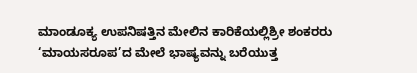ಮಾಂಡೂಕ್ಯ ಉಪನಿಷತ್ತಿನ ಮೇಲಿನ ಕಾರಿಕೆಯಲ್ಲಿಶ್ರೀ ಶಂಕರರು ‘ಮಾಯಸರೂಪ’ದ ಮೇಲೆ ಭಾಷ್ಯವನ್ನು ಬರೆಯುತ್ತ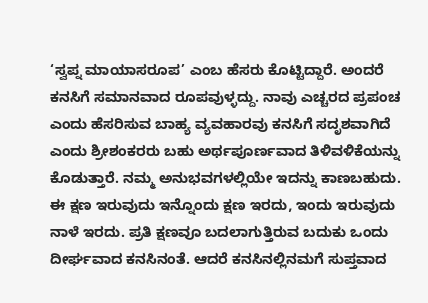‘ಸ್ವಪ್ನ ಮಾಯಾಸರೂಪ’ ಎಂಬ ಹೆಸರು ಕೊಟ್ಟಿದ್ದಾರೆ. ಅಂದರೆ ಕನಸಿಗೆ ಸಮಾನವಾದ ರೂಪವುಳ್ಳದ್ದು. ನಾವು ಎಚ್ಚರದ ಪ್ರಪಂಚ ಎಂದು ಹೆಸರಿಸುವ ಬಾಹ್ಯ ವ್ಯವಹಾರವು ಕನಸಿಗೆ ಸದೃಶವಾಗಿದೆ ಎಂದು ಶ್ರೀಶಂಕರರು ಬಹು ಅರ್ಥಪೂರ್ಣವಾದ ತಿಳಿವಳಿಕೆಯನ್ನು ಕೊಡುತ್ತಾರೆ. ನಮ್ಮ ಅನುಭವಗಳಲ್ಲಿಯೇ ಇದನ್ನು ಕಾಣಬಹುದು. ಈ ಕ್ಷಣ ಇರುವುದು ಇನ್ನೊಂದು ಕ್ಷಣ ಇರದು, ಇಂದು ಇರುವುದು ನಾಳೆ ಇರದು. ಪ್ರತಿ ಕ್ಷಣವೂ ಬದಲಾಗುತ್ತಿರುವ ಬದುಕು ಒಂದು ದೀರ್ಘವಾದ ಕನಸಿನಂತೆ. ಆದರೆ ಕನಸಿನಲ್ಲಿನಮಗೆ ಸುಪ್ತವಾದ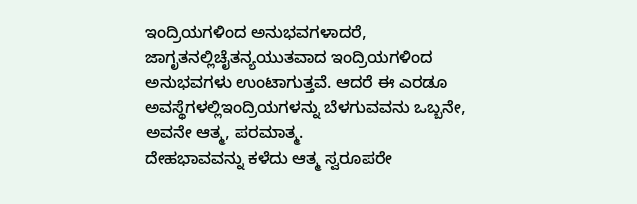ಇಂದ್ರಿಯಗಳಿಂದ ಅನುಭವಗಳಾದರೆ, ಜಾಗೃತನಲ್ಲಿಚೈತನ್ಯಯುತವಾದ ಇಂದ್ರಿಯಗಳಿಂದ ಅನುಭವಗಳು ಉಂಟಾಗುತ್ತವೆ. ಆದರೆ ಈ ಎರಡೂ ಅವಸ್ಥೆಗಳಲ್ಲಿಇಂದ್ರಿಯಗಳನ್ನು ಬೆಳಗುವವನು ಒಬ್ಬನೇ, ಅವನೇ ಆತ್ಮ, ಪರಮಾತ್ಮ.
ದೇಹಭಾವವನ್ನು ಕಳೆದು ಆತ್ಮ ಸ್ವರೂಪರೇ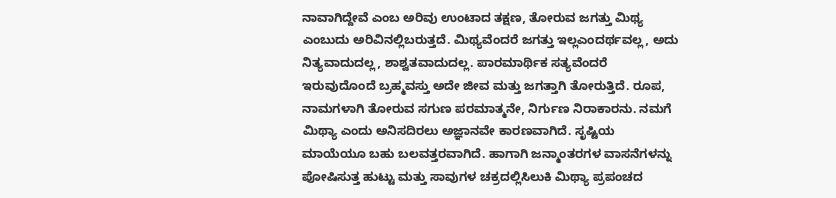ನಾವಾಗಿದ್ದೇವೆ ಎಂಬ ಅರಿವು ಉಂಟಾದ ತಕ್ಷಣ, ತೋರುವ ಜಗತ್ತು ಮಿಥ್ಯ ಎಂಬುದು ಅರಿವಿನಲ್ಲಿಬರುತ್ತದೆ. ಮಿಥ್ಯವೆಂದರೆ ಜಗತ್ತು ಇಲ್ಲಎಂದರ್ಥವಲ್ಲ, ಅದು ನಿತ್ಯವಾದುದಲ್ಲ, ಶಾಶ್ವತವಾದುದಲ್ಲ. ಪಾರಮಾರ್ಥಿಕ ಸತ್ಯವೆಂದರೆ ಇರುವುದೊಂದೆ ಬ್ರಹ್ಮವಸ್ತು ಅದೇ ಜೀವ ಮತ್ತು ಜಗತ್ತಾಗಿ ತೋರುತ್ತಿದೆ. ರೂಪ, ನಾಮಗಳಾಗಿ ತೋರುವ ಸಗುಣ ಪರಮಾತ್ಮನೇ, ನಿರ್ಗುಣ ನಿರಾಕಾರನು. ನಮಗೆ ಮಿಥ್ಯಾ ಎಂದು ಅನಿಸದಿರಲು ಅಜ್ಞಾನವೇ ಕಾರಣವಾಗಿದೆ. ಸೃಷ್ಟಿಯ ಮಾಯೆಯೂ ಬಹು ಬಲವತ್ತರವಾಗಿದೆ. ಹಾಗಾಗಿ ಜನ್ಮಾಂತರಗಳ ವಾಸನೆಗಳನ್ನು ಪೋಷಿಸುತ್ತ ಹುಟ್ಟು ಮತ್ತು ಸಾವುಗಳ ಚಕ್ರದಲ್ಲಿಸಿಲುಕಿ ಮಿಥ್ಯಾ ಪ್ರಪಂಚದ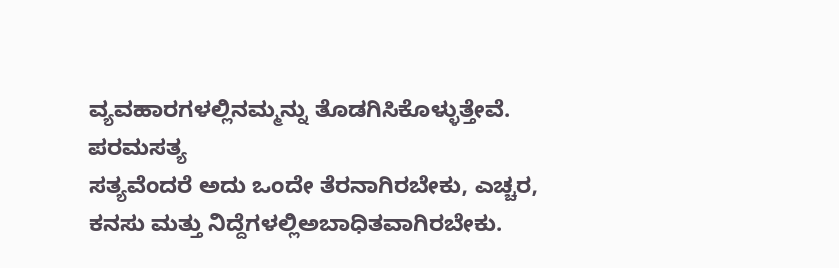ವ್ಯವಹಾರಗಳಲ್ಲಿನಮ್ಮನ್ನು ತೊಡಗಿಸಿಕೊಳ್ಳುತ್ತೇವೆ.
ಪರಮಸತ್ಯ
ಸತ್ಯವೆಂದರೆ ಅದು ಒಂದೇ ತೆರನಾಗಿರಬೇಕು, ಎಚ್ಚರ, ಕನಸು ಮತ್ತು ನಿದ್ದೆಗಳಲ್ಲಿಅಬಾಧಿತವಾಗಿರಬೇಕು.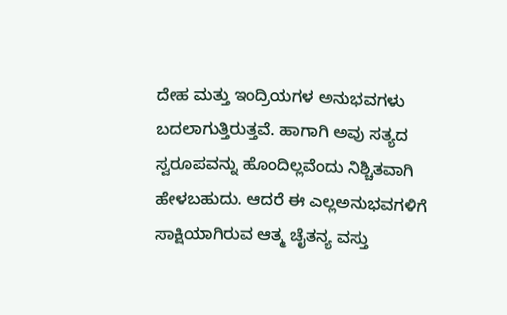ದೇಹ ಮತ್ತು ಇಂದ್ರಿಯಗಳ ಅನುಭವಗಳು ಬದಲಾಗುತ್ತಿರುತ್ತವೆ. ಹಾಗಾಗಿ ಅವು ಸತ್ಯದ ಸ್ವರೂಪವನ್ನು ಹೊಂದಿಲ್ಲವೆಂದು ನಿಶ್ಚಿತವಾಗಿ ಹೇಳಬಹುದು. ಆದರೆ ಈ ಎಲ್ಲಅನುಭವಗಳಿಗೆ ಸಾಕ್ಷಿಯಾಗಿರುವ ಆತ್ಮ ಚೈತನ್ಯ ವಸ್ತು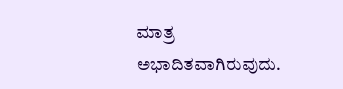ಮಾತ್ರ ಅಭಾದಿತವಾಗಿರುವುದು.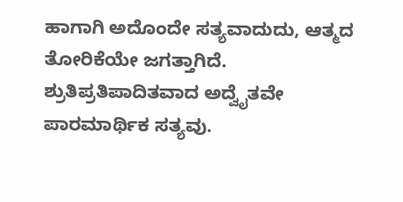ಹಾಗಾಗಿ ಅದೊಂದೇ ಸತ್ಯವಾದುದು, ಆತ್ಮದ ತೋರಿಕೆಯೇ ಜಗತ್ತಾಗಿದೆ. ಶ್ರುತಿಪ್ರತಿಪಾದಿತವಾದ ಅದ್ವೈತವೇ ಪಾರಮಾರ್ಥಿಕ ಸತ್ಯವು.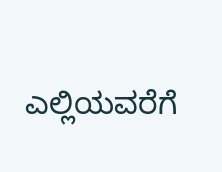ಎಲ್ಲಿಯವರೆಗೆ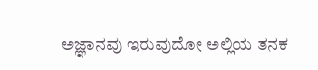ಅಜ್ಞಾನವು ಇರುವುದೋ ಅಲ್ಲಿಯ ತನಕ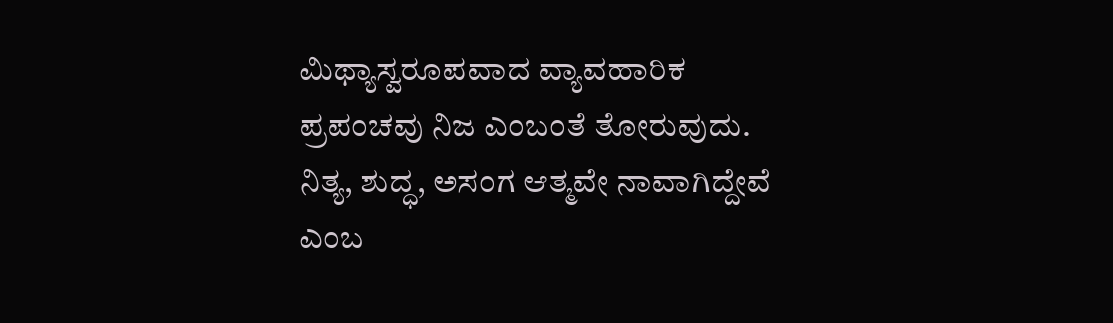ಮಿಥ್ಯಾಸ್ವರೂಪವಾದ ವ್ಯಾವಹಾರಿಕ ಪ್ರಪಂಚವು ನಿಜ ಎಂಬಂತೆ ತೋರುವುದು. ನಿತ್ಯ, ಶುದ್ಧ, ಅಸಂಗ ಆತ್ಮವೇ ನಾವಾಗಿದ್ದೇವೆ ಎಂಬ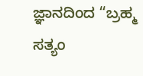ಜ್ಞಾನದಿಂದ “ಬ್ರಹ್ಮ ಸತ್ಯಂ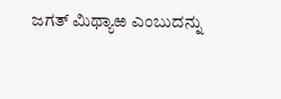ಜಗತ್ ಮಿಥ್ಯಾಱ ಎಂಬುದನ್ನು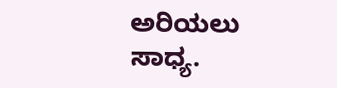ಅರಿಯಲು ಸಾಧ್ಯ.